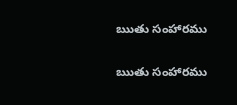ఋతు సంహారము

ఋతు సంహారము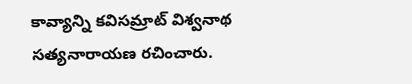కావ్యాన్ని కవిసమ్రాట్ విశ్వనాథ సత్యనారాయణ రచించారు.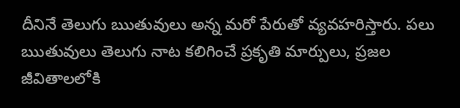దీనినే తెలుగు ఋతువులు అన్న మరో పేరుతో వ్యవహరిస్తారు. పలు ఋతువులు తెలుగు నాట కలిగించే ప్రకృతి మార్పులు, ప్రజల జీవితాలలోకి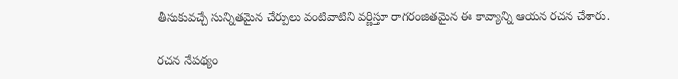తీసుకువచ్చే సున్నితమైన చేర్పులు వంటివాటిని వర్ణిస్తూ రాగరంజితమైన ఈ కావ్యాన్ని ఆయన రచన చేశారు.

రచన నేపథ్యం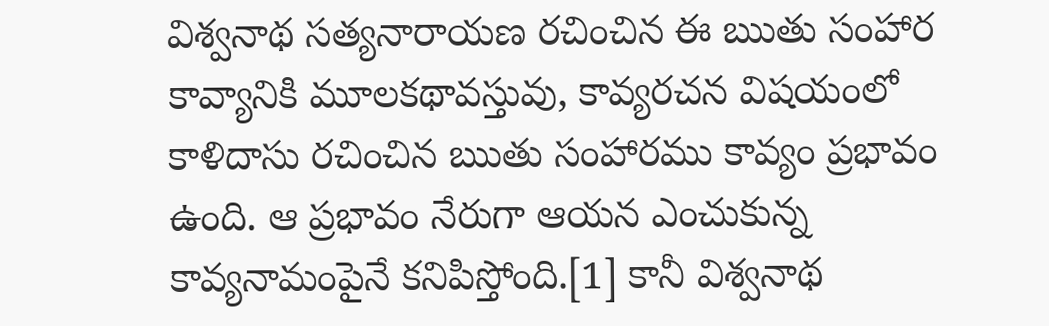విశ్వనాథ సత్యనారాయణ రచించిన ఈ ఋతు సంహార కావ్యానికి మూలకథావస్తువు, కావ్యరచన విషయంలో కాళిదాసు రచించిన ఋతు సంహారము కావ్యం ప్రభావం ఉంది. ఆ ప్రభావం నేరుగా ఆయన ఎంచుకున్న కావ్యనామంపైనే కనిపిస్తోంది.[1] కానీ విశ్వనాథ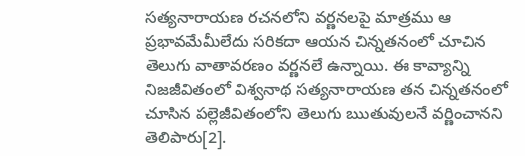సత్యనారాయణ రచనలోని వర్ణనలపై మాత్రము ఆ ప్రభావమేమీలేదు సరికదా ఆయన చిన్నతనంలో చూచిన తెలుగు వాతావరణం వర్ణనలే ఉన్నాయి. ఈ కావ్యాన్ని నిజజీవితంలో విశ్వనాథ సత్యనారాయణ తన చిన్నతనంలో చూసిన పల్లెజీవితంలోని తెలుగు ఋతువులనే వర్ణించానని తెలిపారు[2].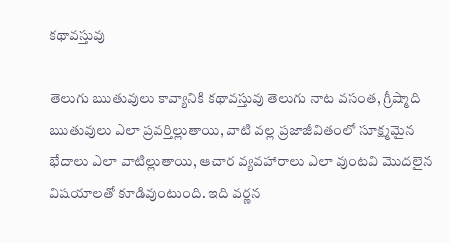కథావస్తువు

తెలుగు ఋతువులు కావ్యానికి కథావస్తువు తెలుగు నాట వసంత, గ్రీష్మాది ఋతువులు ఎలా ప్రవర్తిల్లుతాయి, వాటి వల్ల ప్రజాజీవితంలో సూక్ష్మమైన భేదాలు ఎలా వాటిల్లుతాయి, ఆచార వ్యవహారాలు ఎలా వుంటవి మొదలైన విషయాలతో కూడివుంటుంది. ఇది వర్ణన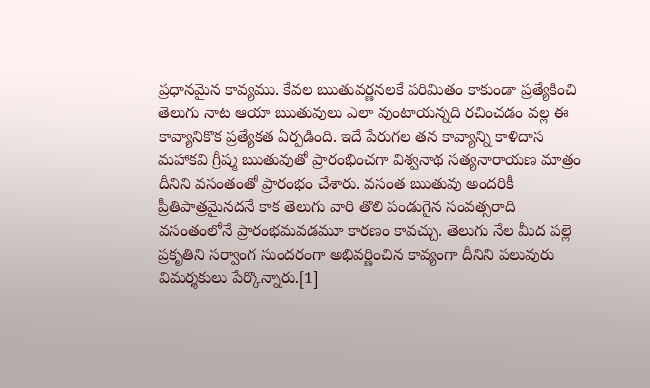ప్రధానమైన కావ్యము. కేవల ఋతువర్ణనలకే పరిమితం కాకుండా ప్రత్యేకించి తెలుగు నాట ఆయా ఋతువులు ఎలా వుంటాయన్నది రచించడం వల్ల ఈ కావ్యానికొక ప్రత్యేకత ఏర్పడింది. ఇదే పేరుగల తన కావ్యాన్ని కాళిదాస మహాకవి గ్రీష్మ ఋతువుతో ప్రారంభించగా విశ్వనాథ సత్యనారాయణ మాత్రం దీనిని వసంతంతో ప్రారంభం చేశారు. వసంత ఋతువు అందరికీ ప్రీతిపాత్రమైనదనే కాక తెలుగు వారి తొలి పండుగైన సంవత్సరాది వసంతంలోనే ప్రారంభమవడమూ కారణం కావచ్చు. తెలుగు నేల మీద పల్లె ప్రకృతిని సర్వాంగ సుందరంగా అభివర్ణించిన కావ్యంగా దీనిని పలువురు విమర్శకులు పేర్కొన్నారు.[1]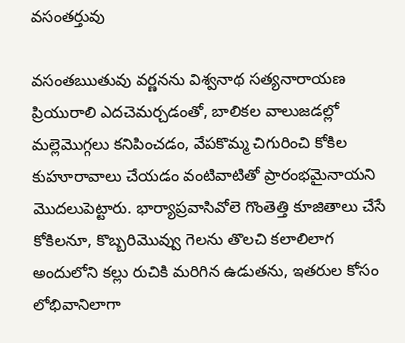వసంతర్తువు

వసంతఋతువు వర్ణనను విశ్వనాథ సత్యనారాయణ ప్రియురాలి ఎదచెమర్చడంతో, బాలికల వాలుజడల్లో మల్లెమొగ్గలు కనిపించడం, వేపకొమ్మ చిగురించి కోకిల కుహూరావాలు చేయడం వంటివాటితో ప్రారంభమైనాయని మొదలుపెట్టారు. భార్యాప్రవాసివోలె గొంతెత్తి కూజితాలు చేసే కోకిలనూ, కొబ్బరిమొవ్వు గెలను తొలచి కలాలిలాగ అందులోని కల్లు రుచికి మరిగిన ఉడుతను, ఇతరుల కోసం లోభివానిలాగా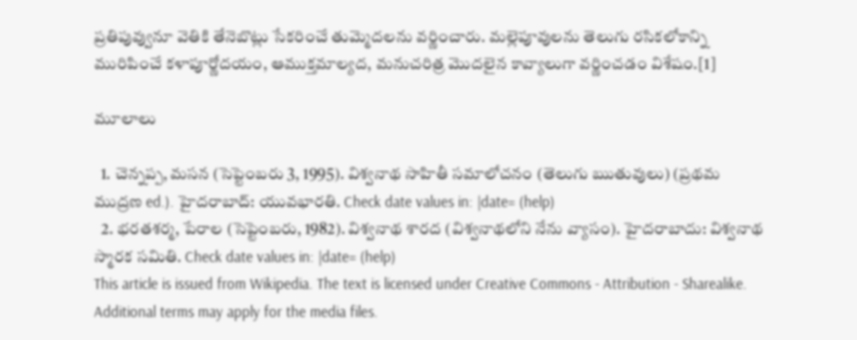ప్రతిపువ్వునూ వెతికి తేనెబొట్లు సేకరించే తుమ్మెదలను వర్ణించారు. మల్లెపూవులను తెలుగు రసికలోకాన్ని మురిపించే కళాపూర్ణోదయం, ఆముక్తమాల్యద, మనుచరిత్ర మొదలైన కావ్యాలుగా వర్ణించడం విశేషం.[1]

మూలాలు

  1. చెన్నప్ప, మసన (సెప్టెంబరు 3, 1995). విశ్వనాథ సాహితీ సమాలోచనం (తెలుగు ఋతువులు) (ప్రథమ ముద్రణ ed.). హైదరాబాద్: యువభారతి. Check date values in: |date= (help)
  2. భరతశర్మ, పేరాల (సెప్టెంబరు, 1982). విశ్వనాథ శారద (విశ్వనాథలోని నేను వ్యాసం). హైదరాబాదు: విశ్వనాథ స్మారక సమితి. Check date values in: |date= (help)
This article is issued from Wikipedia. The text is licensed under Creative Commons - Attribution - Sharealike. Additional terms may apply for the media files.